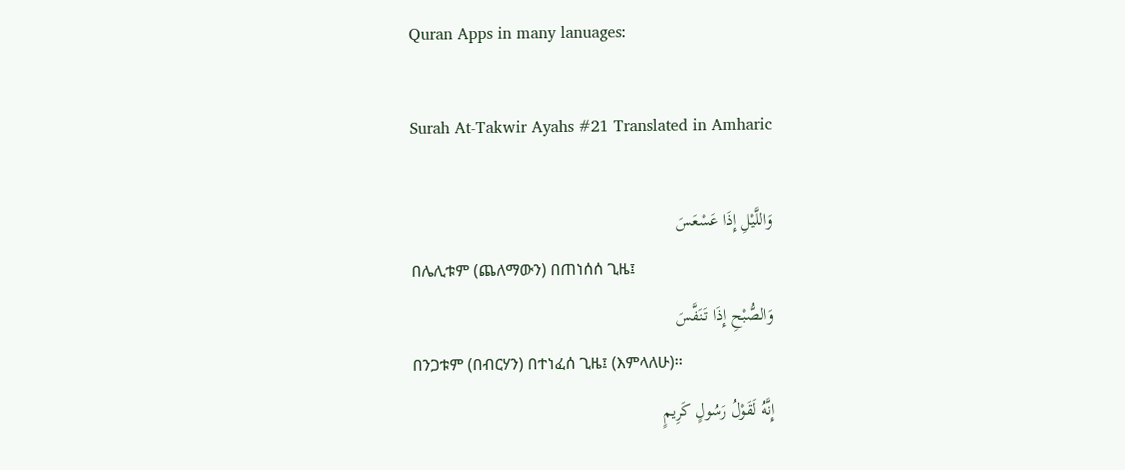Quran Apps in many lanuages:

Surah At-Takwir Ayahs #21 Translated in Amharic

وَاللَّيْلِ إِذَا عَسْعَسَ
በሌሊቱም (ጨለማውን) በጠነሰሰ ጊዜ፤
وَالصُّبْحِ إِذَا تَنَفَّسَ
በንጋቱም (በብርሃን) በተነፈሰ ጊዜ፤ (እምላለሁ)፡፡
إِنَّهُ لَقَوْلُ رَسُولٍ كَرِيمٍ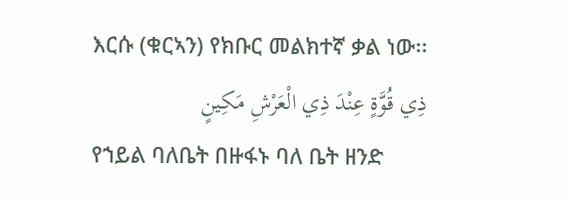እርሱ (ቁርኣን) የክቡር መልክተኛ ቃል ነው፡፡
ذِي قُوَّةٍ عِنْدَ ذِي الْعَرْشِ مَكِينٍ
የኀይል ባለቤት በዙፋኑ ባለ ቤት ዘንድ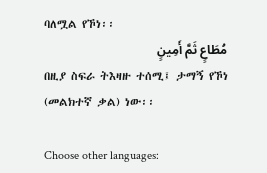ባለሟል የኾነ፡፡
مُطَاعٍ ثَمَّ أَمِينٍ
በዚያ ስፍራ ትእዛዙ ተሰሚ፤ ታማኝ የኾነ (መልክተኛ ቃል) ነው፡፡

Choose other languages: